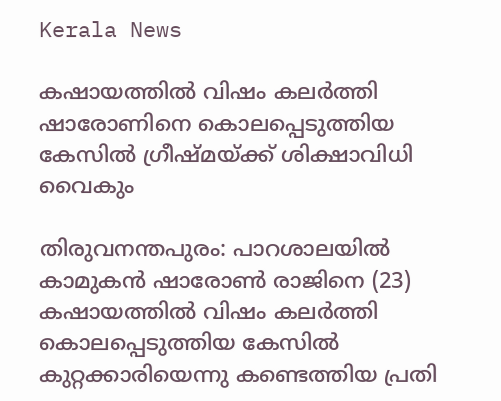Kerala News

കഷായത്തില്‍ വിഷം കലര്‍ത്തി ഷാരോണിനെ കൊലപ്പെടുത്തിയ കേസില്‍ ഗ്രീഷ്മയ്ക്ക് ശിക്ഷാവിധി വൈകും

തിരുവനന്തപുരം: പാറശാലയില്‍ കാമുകന്‍ ഷാരോണ്‍ രാജിനെ (23) കഷായത്തില്‍ വിഷം കലര്‍ത്തി കൊലപ്പെടുത്തിയ കേസില്‍ കുറ്റക്കാരിയെന്നു കണ്ടെത്തിയ പ്രതി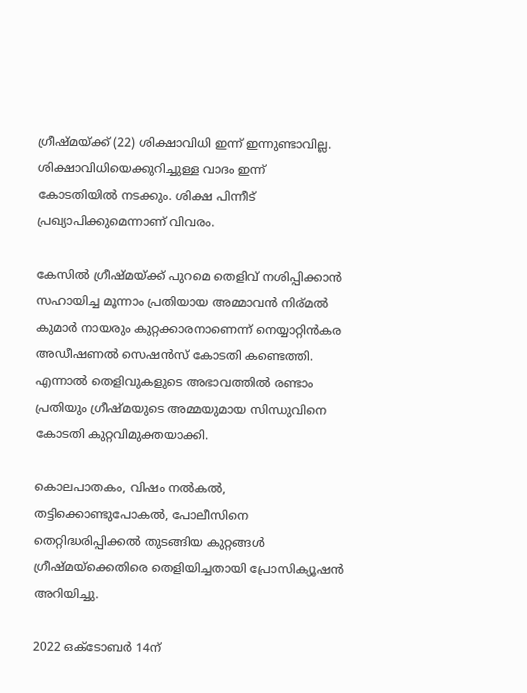ഗ്രീഷ്മയ്ക്ക് (22) ശിക്ഷാവിധി ഇന്ന് ഇന്നുണ്ടാവില്ല. ശിക്ഷാവിധിയെക്കുറിച്ചുള്ള വാദം ഇന്ന് കോടതിയില്‍ നടക്കും. ശിക്ഷ പിന്നീട് പ്രഖ്യാപിക്കുമെന്നാണ് വിവരം.

കേസില്‍ ഗ്രീഷ്മയ്ക്ക് പുറമെ തെളിവ് നശിപ്പിക്കാന്‍ സഹായിച്ച മൂന്നാം പ്രതിയായ അമ്മാവന്‍ നിര്മല്‍ കുമാര്‍ നായരും കുറ്റക്കാരനാണെന്ന് നെയ്യാറ്റിന്‍കര അഡീഷണല്‍ സെഷന്‍സ് കോടതി കണ്ടെത്തി. എന്നാല്‍ തെളിവുകളുടെ അഭാവത്തില്‍ രണ്ടാം പ്രതിയും ഗ്രീഷ്മയുടെ അമ്മയുമായ സിന്ധുവിനെ കോടതി കുറ്റവിമുക്തയാക്കി.

കൊലപാതകം, വിഷം നല്‍കല്‍, തട്ടിക്കൊണ്ടുപോകല്‍, പോലീസിനെ തെറ്റിദ്ധരിപ്പിക്കല്‍ തുടങ്ങിയ കുറ്റങ്ങള്‍ ഗ്രീഷ്മയ്‌ക്കെതിരെ തെളിയിച്ചതായി പ്രോസിക്യൂഷന്‍ അറിയിച്ചു.

2022 ഒക്‌ടോബര്‍ 14ന്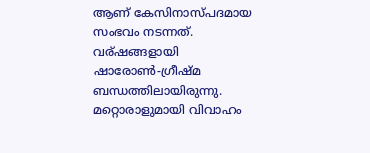ആണ് കേസിനാസ്പദമായ സംഭവം നടന്നത്. വര്ഷങ്ങളായി ഷാരോണ്‍-ഗ്രീഷ്മ ബന്ധത്തിലായിരുന്നു. മറ്റൊരാളുമായി വിവാഹം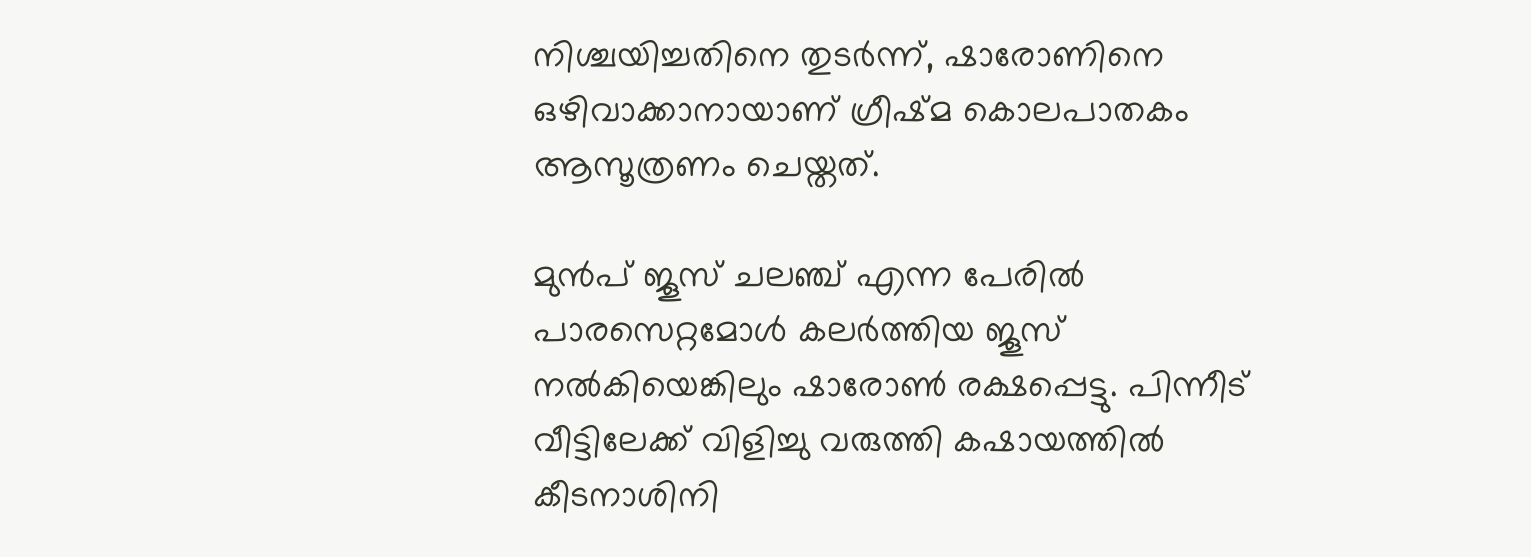നിശ്ചയിച്ചതിനെ തുടര്‍ന്ന്, ഷാരോണിനെ ഒഴിവാക്കാനായാണ് ഗ്രീഷ്മ കൊലപാതകം ആസൂത്രണം ചെയ്തത്.

മുന്‍പ് ജൂസ് ചലഞ്ച് എന്ന പേരില്‍ പാരസെറ്റമോള്‍ കലര്‍ത്തിയ ജൂസ് നല്‍കിയെങ്കിലും ഷാരോണ്‍ രക്ഷപ്പെട്ടു. പിന്നീട് വീട്ടിലേക്ക് വിളിച്ചു വരുത്തി കഷായത്തില്‍ കീടനാശിനി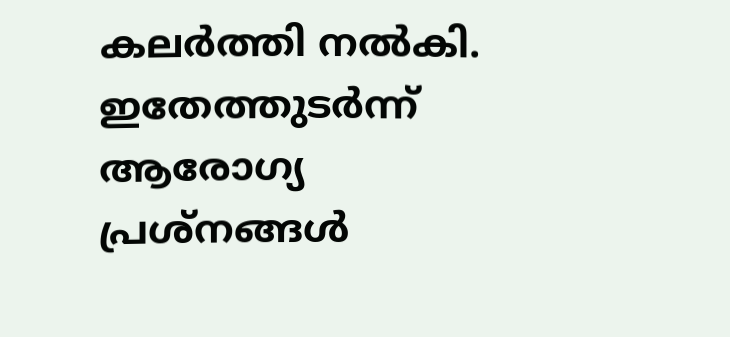കലര്‍ത്തി നല്‍കി. ഇതേത്തുടര്‍ന്ന് ആരോഗ്യ പ്രശ്‌നങ്ങള്‍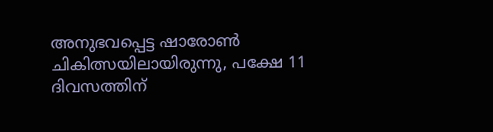അനുഭവപ്പെട്ട ഷാരോണ്‍ ചികിത്സയിലായിരുന്നു, പക്ഷേ 11 ദിവസത്തിന്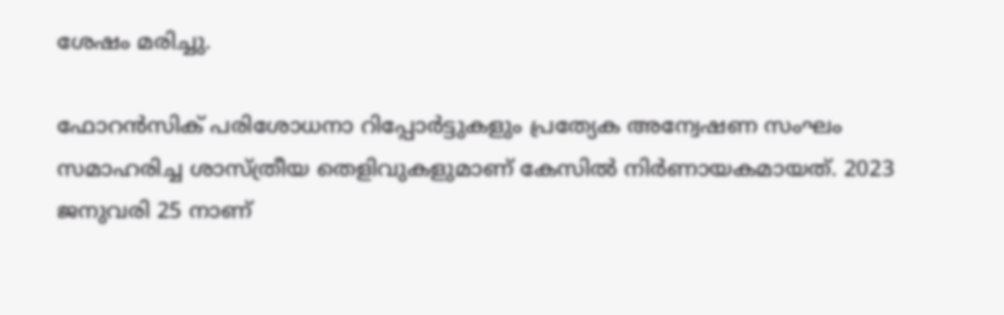ശേഷം മരിച്ചു.

ഫോറന്‍സിക് പരിശോധനാ റിപ്പോര്‍ട്ടുകളും പ്രത്യേക അന്വേഷണ സംഘം സമാഹരിച്ച ശാസ്ത്രീയ തെളിവുകളുമാണ് കേസില്‍ നിര്‍ണായകമായത്. 2023 ജനുവരി 25 നാണ്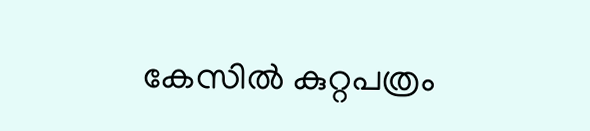കേസില്‍ കുറ്റപത്രം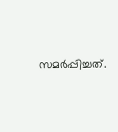സമര്‍പ്പിച്ചത്.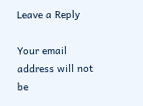Leave a Reply

Your email address will not be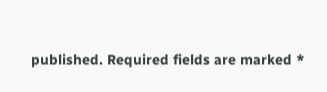published. Required fields are marked *